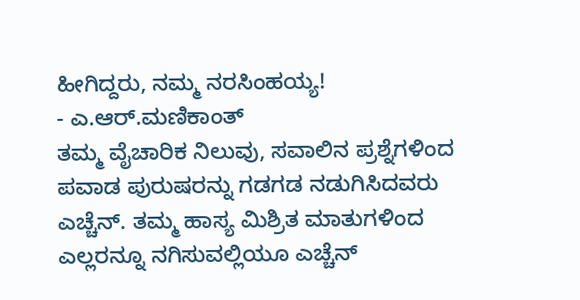ಹೀಗಿದ್ದರು, ನಮ್ಮ ನರಸಿಂಹಯ್ಯ!
- ಎ.ಆರ್.ಮಣಿಕಾಂತ್
ತಮ್ಮ ವೈಚಾರಿಕ ನಿಲುವು, ಸವಾಲಿನ ಪ್ರಶ್ನೆಗಳಿಂದ ಪವಾಡ ಪುರುಷರನ್ನು ಗಡಗಡ ನಡುಗಿಸಿದವರು ಎಚ್ಚೆನ್. ತಮ್ಮ ಹಾಸ್ಯ ಮಿಶ್ರಿತ ಮಾತುಗಳಿಂದ ಎಲ್ಲರನ್ನೂ ನಗಿಸುವಲ್ಲಿಯೂ ಎಚ್ಚೆನ್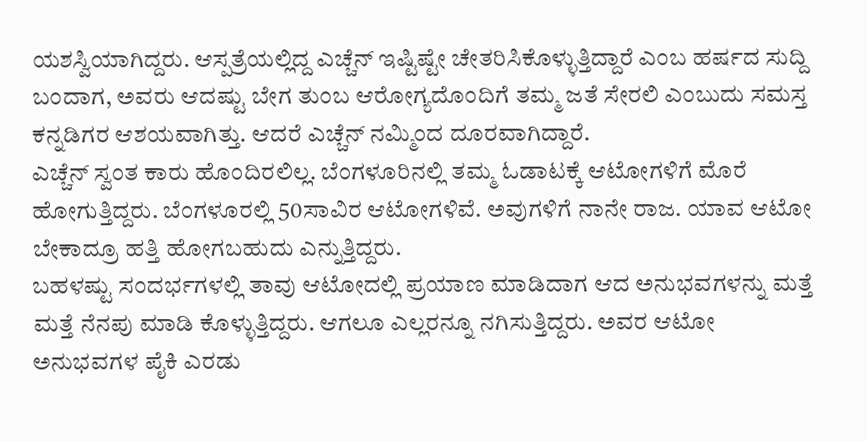ಯಶಸ್ವಿಯಾಗಿದ್ದರು. ಆಸ್ಪತ್ರೆಯಲ್ಲಿದ್ದ ಎಚ್ಚೆನ್ ಇಷ್ಟಿಷ್ಟೇ ಚೇತರಿಸಿಕೊಳ್ಳುತ್ತಿದ್ದಾರೆ ಎಂಬ ಹರ್ಷದ ಸುದ್ದಿ ಬಂದಾಗ, ಅವರು ಆದಷ್ಟು ಬೇಗ ತುಂಬ ಆರೋಗ್ಯದೊಂದಿಗೆ ತಮ್ಮ ಜತೆ ಸೇರಲಿ ಎಂಬುದು ಸಮಸ್ತ ಕನ್ನಡಿಗರ ಆಶಯವಾಗಿತ್ತು. ಆದರೆ ಎಚ್ಚೆನ್ ನಮ್ಮಿಂದ ದೂರವಾಗಿದ್ದಾರೆ.
ಎಚ್ಚೆನ್ ಸ್ವಂತ ಕಾರು ಹೊಂದಿರಲಿಲ್ಲ. ಬೆಂಗಳೂರಿನಲ್ಲಿ ತಮ್ಮ ಓಡಾಟಕ್ಕೆ ಆಟೋಗಳಿಗೆ ಮೊರೆ ಹೋಗುತ್ತಿದ್ದರು. ಬೆಂಗಳೂರಲ್ಲಿ 50ಸಾವಿರ ಆಟೋಗಳಿವೆ. ಅವುಗಳಿಗೆ ನಾನೇ ರಾಜ. ಯಾವ ಆಟೋ ಬೇಕಾದ್ರೂ ಹತ್ತಿ ಹೋಗಬಹುದು ಎನ್ನುತ್ತಿದ್ದರು.
ಬಹಳಷ್ಟು ಸಂದರ್ಭಗಳಲ್ಲಿ ತಾವು ಆಟೋದಲ್ಲಿ ಪ್ರಯಾಣ ಮಾಡಿದಾಗ ಆದ ಅನುಭವಗಳನ್ನು ಮತ್ತೆ ಮತ್ತೆ ನೆನಪು ಮಾಡಿ ಕೊಳ್ಳುತ್ತಿದ್ದರು. ಆಗಲೂ ಎಲ್ಲರನ್ನೂ ನಗಿಸುತ್ತಿದ್ದರು. ಅವರ ಆಟೋ ಅನುಭವಗಳ ಪೈಕಿ ಎರಡು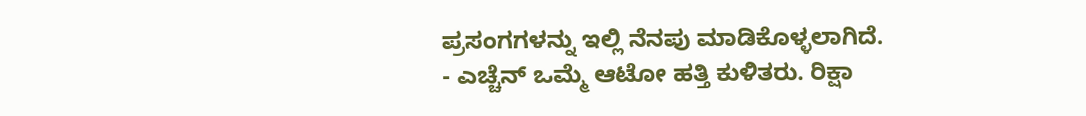ಪ್ರಸಂಗಗಳನ್ನು ಇಲ್ಲಿ ನೆನಪು ಮಾಡಿಕೊಳ್ಳಲಾಗಿದೆ.
- ಎಚ್ಚೆನ್ ಒಮ್ಮೆ ಆಟೋ ಹತ್ತಿ ಕುಳಿತರು. ರಿಕ್ಷಾ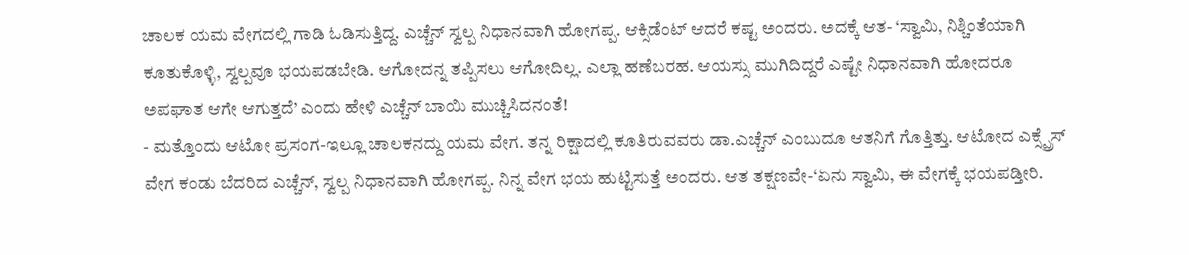ಚಾಲಕ ಯಮ ವೇಗದಲ್ಲಿ ಗಾಡಿ ಓಡಿಸುತ್ತಿದ್ದ. ಎಚ್ಚೆನ್ ಸ್ವಲ್ಪ ನಿಧಾನವಾಗಿ ಹೋಗಪ್ಪ. ಆಕ್ಸಿಡೆಂಟ್ ಆದರೆ ಕಷ್ಟ ಅಂದರು. ಅದಕ್ಕೆ ಆತ- ‘ಸ್ವಾಮಿ, ನಿಶ್ಚಿಂತೆಯಾಗಿ ಕೂತುಕೊಳ್ಳಿ, ಸ್ವಲ್ಪವೂ ಭಯಪಡಬೇಡಿ. ಆಗೋದನ್ನ ತಪ್ಪಿಸಲು ಆಗೋದಿಲ್ಲ. ಎಲ್ಲಾ ಹಣೆಬರಹ. ಆಯಸ್ಸು ಮುಗಿದಿದ್ದರೆ ಎಷ್ಟೇ ನಿಧಾನವಾಗಿ ಹೋದರೂ ಅಪಘಾತ ಆಗೇ ಆಗುತ್ತದೆ’ ಎಂದು ಹೇಳಿ ಎಚ್ಚೆನ್ ಬಾಯಿ ಮುಚ್ಚಿಸಿದನಂತೆ!
- ಮತ್ತೊಂದು ಆಟೋ ಪ್ರಸಂಗ-ಇಲ್ಲೂ ಚಾಲಕನದ್ದು ಯಮ ವೇಗ. ತನ್ನ ರಿಕ್ಷಾದಲ್ಲಿ ಕೂತಿರುವವರು ಡಾ.ಎಚ್ಚೆನ್ ಎಂಬುದೂ ಆತನಿಗೆ ಗೊತ್ತಿತ್ತು. ಆಟೋದ ಎಕ್ಸ್ಪ್ರೆಸ್ ವೇಗ ಕಂಡು ಬೆದರಿದ ಎಚ್ಚೆನ್, ಸ್ವಲ್ಪ ನಿಧಾನವಾಗಿ ಹೋಗಪ್ಪ. ನಿನ್ನ ವೇಗ ಭಯ ಹುಟ್ಟಿಸುತ್ತೆ ಅಂದರು. ಆತ ತಕ್ಷಣವೇ-‘ಏನು ಸ್ವಾಮಿ, ಈ ವೇಗಕ್ಕೆ ಭಯಪಡ್ತೀರಿ.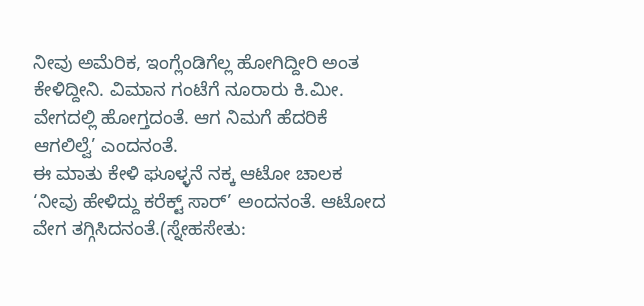ನೀವು ಅಮೆರಿಕ, ಇಂಗ್ಲೆಂಡಿಗೆಲ್ಲ ಹೋಗಿದ್ದೀರಿ ಅಂತ ಕೇಳಿದ್ದೀನಿ. ವಿಮಾನ ಗಂಟೆಗೆ ನೂರಾರು ಕಿ.ಮೀ. ವೇಗದಲ್ಲಿ ಹೋಗ್ತದಂತೆ. ಆಗ ನಿಮಗೆ ಹೆದರಿಕೆ ಆಗಲಿಲ್ವೆ’ ಎಂದನಂತೆ.
ಈ ಮಾತು ಕೇಳಿ ಘೂಳ್ಳನೆ ನಕ್ಕ ಆಟೋ ಚಾಲಕ ‘ನೀವು ಹೇಳಿದ್ದು ಕರೆಕ್ಟ್ ಸಾರ್’ ಅಂದನಂತೆ. ಆಟೋದ ವೇಗ ತಗ್ಗಿಸಿದನಂತೆ.(ಸ್ನೇಹಸೇತು: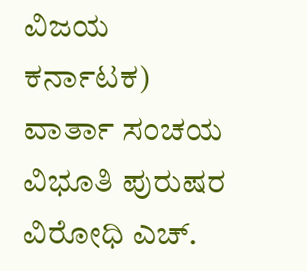ವಿಜಯ ಕರ್ನಾಟಕ)
ವಾರ್ತಾ ಸಂಚಯ
ವಿಭೂತಿ ಪುರುಷರ ವಿರೋಧಿ ಎಚ್.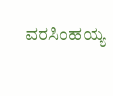ವರಸಿಂಹಯ್ಯ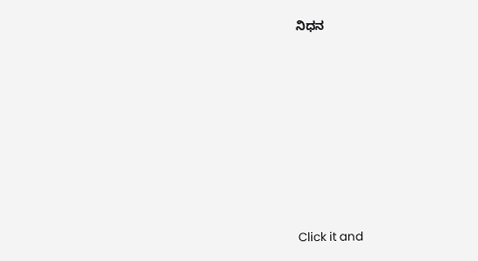ನಿಧನ











Click it and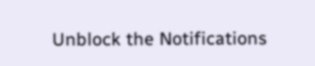Unblock the Notifications